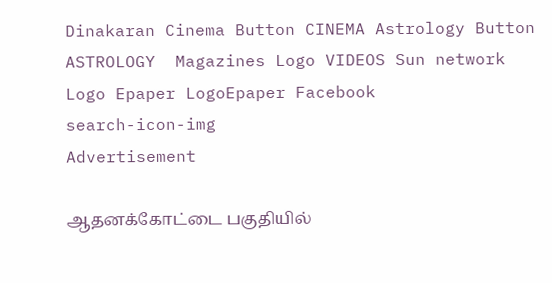Dinakaran Cinema Button CINEMA Astrology Button ASTROLOGY  Magazines Logo VIDEOS Sun network Logo Epaper LogoEpaper Facebook
search-icon-img
Advertisement

ஆதனக்கோட்டை பகுதியில்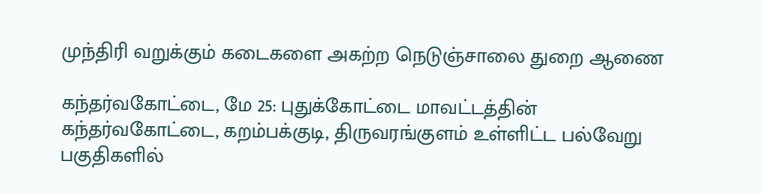முந்திரி வறுக்கும் கடைகளை அகற்ற நெடுஞ்சாலை துறை ஆணை

கந்தர்வகோட்டை, மே 25: புதுக்கோட்டை மாவட்டத்தின் கந்தர்வகோட்டை, கறம்பக்குடி, திருவரங்குளம் உள்ளிட்ட பல்வேறு பகுதிகளில்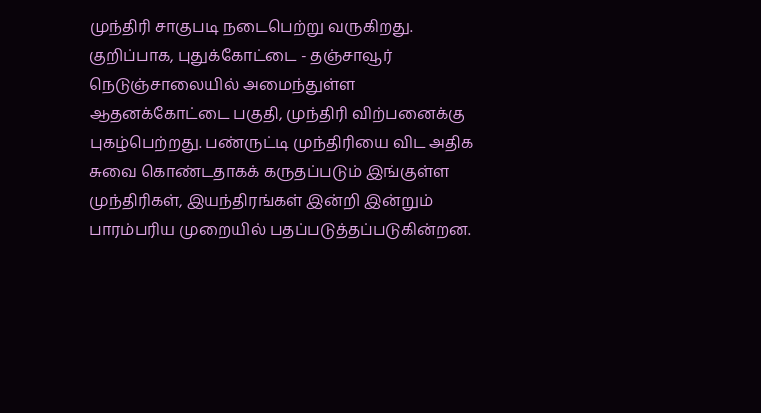முந்திரி சாகுபடி நடைபெற்று வருகிறது. குறிப்பாக, புதுக்கோட்டை - தஞ்சாவூர் நெடுஞ்சாலையில் அமைந்துள்ள ஆதனக்கோட்டை பகுதி, முந்திரி விற்பனைக்கு புகழ்பெற்றது. பண்ருட்டி முந்திரியை விட அதிக சுவை கொண்டதாகக் கருதப்படும் இங்குள்ள முந்திரிகள், இயந்திரங்கள் இன்றி இன்றும் பாரம்பரிய முறையில் பதப்படுத்தப்படுகின்றன.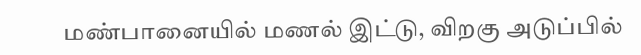மண்பானையில் மணல் இட்டு, விறகு அடுப்பில்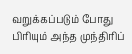வறுக்கப்படும் போது பிரியும் அந்த முந்திரிப்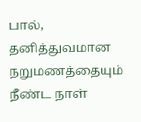பால், தனித்துவமான நறுமணத்தையும் நீண்ட நாள்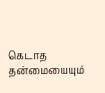கெடாத தன்மையையும்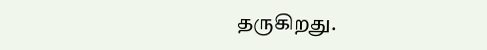தருகிறது.